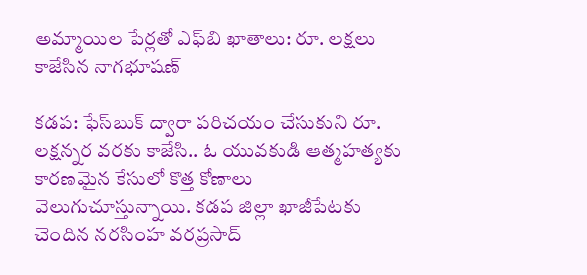అమ్మాయిల పేర్లతో ఎఫ్‌బి ఖాతాలు: రూ. లక్షలు కాజేసిన నాగభూషణ్

కడప: ఫేస్‌బుక్ ద్వారా పరిచయం చేసుకుని రూ. లక్షన్నర వరకు కాజేసి.. ఓ యువకుడి ఆత్మహత్యకు కారణమైన కేసులో కొత్త కోణాలు వెలుగుచూస్తున్నాయి. కడప జిల్లా ఖాజీపేటకు చెందిన నరసింహ వరప్రసాద్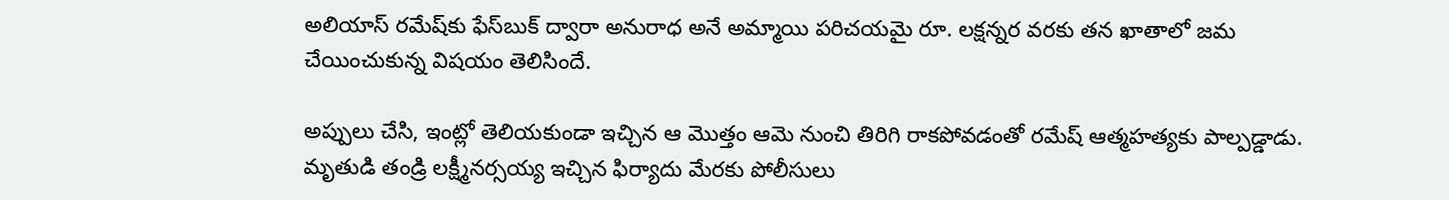అలియాస్ రమేష్‌కు ఫేస్‌బుక్ ద్వారా అనురాధ అనే అమ్మాయి పరిచయమై రూ. లక్షన్నర వరకు తన ఖాతాలో జమ చేయించుకున్న విషయం తెలిసిందే.

అప్పులు చేసి, ఇంట్లో తెలియకుండా ఇచ్చిన ఆ మొత్తం ఆమె నుంచి తిరిగి రాకపోవడంతో రమేష్ ఆత్మహత్యకు పాల్పడ్డాడు. మృతుడి తండ్రి లక్ష్మీనర్సయ్య ఇచ్చిన ఫిర్యాదు మేరకు పోలీసులు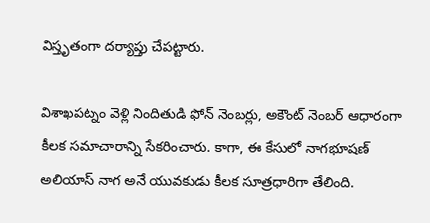విస్తృతంగా దర్యాప్తు చేపట్టారు.

విశాఖపట్నం వెళ్లి నిందితుడి ఫోన్ నెంబర్లు, అకౌంట్ నెంబర్ ఆధారంగా కీలక సమాచారాన్ని సేకరించారు. కాగా, ఈ కేసులో నాగభూషణ్ అలియాస్ నాగ అనే యువకుడు కీలక సూత్రధారిగా తేలింది.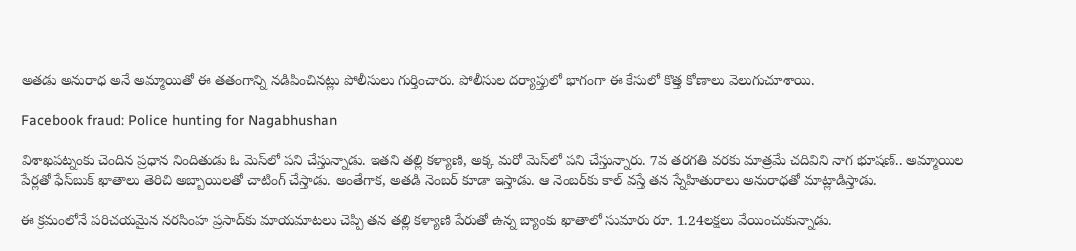అతడు అనురాధ అనే అమ్మాయితో ఈ తతంగాన్ని నడిపించినట్లు పోలీసులు గుర్తించారు. పోలీసుల దర్యాప్తులో భాగంగా ఈ కేసులో కొత్త కోణాలు వెలుగుచూశాయి.

Facebook fraud: Police hunting for Nagabhushan

విశాఖపట్నంకు చెందిన ప్రధాన నిందితుడు ఓ మెస్‌లో పని చేస్తున్నాడు. ఇతని తల్లి కళ్యాణి, అక్క మరో మెస్‌లో పని చేస్తున్నారు. 7వ తరగతి వరకు మాత్రమే చదివిని నాగ భూషణ్‌.. అమ్మాయిల పేర్లతో ఫేస్‌బుక్ ఖాతాలు తెరిచి అబ్బాయిలతో చాటింగ్ చేస్తాడు. అంతేగాక, అతడి నెంబర్ కూడా ఇస్తాడు. ఆ నెంబర్‌కు కాల్ వస్తే తన స్నేహితురాలు అనురాధతో మాట్లాడిస్తాడు.

ఈ క్రమంలోనే పరిచయమైన నరసింహ ప్రసాద్‌కు మాయమాటలు చెప్పి తన తల్లి కళ్యాణి పేరుతో ఉన్న బ్యాంకు ఖాతాలో సుమారు రూ. 1.24లక్షలు వేయించుకున్నాడు.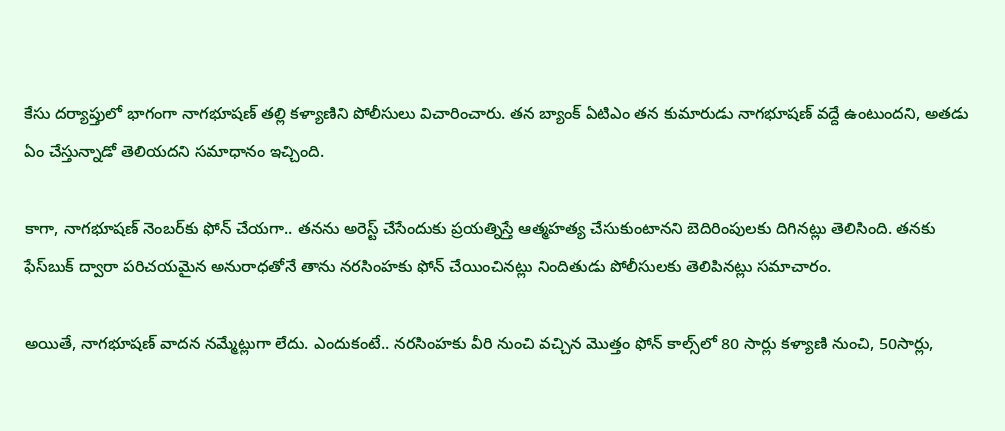కేసు దర్యాప్తులో భాగంగా నాగభూషణ్ తల్లి కళ్యాణిని పోలీసులు విచారించారు. తన బ్యాంక్ ఏటిఎం తన కుమారుడు నాగభూషణ్ వద్దే ఉంటుందని, అతడు ఏం చేస్తున్నాడో తెలియదని సమాధానం ఇచ్చింది.

కాగా, నాగభూషణ్ నెంబర్‌కు ఫోన్ చేయగా.. తనను అరెస్ట్ చేసేందుకు ప్రయత్నిస్తే ఆత్మహత్య చేసుకుంటానని బెదిరింపులకు దిగినట్లు తెలిసింది. తనకు ఫేస్‌బుక్ ద్వారా పరిచయమైన అనురాధతోనే తాను నరసింహకు ఫోన్ చేయించినట్లు నిందితుడు పోలీసులకు తెలిపినట్లు సమాచారం.

అయితే, నాగభూషణ్ వాదన నమ్మేట్లుగా లేదు. ఎందుకంటే.. నరసింహకు వీరి నుంచి వచ్చిన మొత్తం ఫోన్ కాల్స్‌లో 80 సార్లు కళ్యాణి నుంచి, 50సార్లు,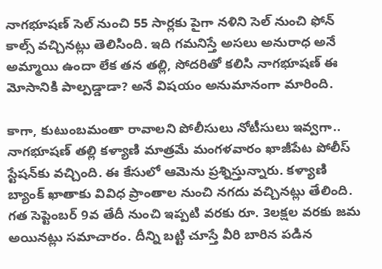నాగభూషణ్ సెల్ నుంచి 55 సార్లకు పైగా నళిని సెల్ నుంచి ఫోన్ కాల్స్ వచ్చినట్లు తెలిసింది. ఇది గమనిస్తే అసలు అనురాధ అనే అమ్మాయి ఉందా లేక తన తల్లి, సోదరితో కలిసి నాగభూషణ్ ఈ మోసానికి పాల్పడ్డాడా? అనే విషయం అనుమానంగా మారింది.

కాగా, కుటుంబమంతా రావాలని పోలీసులు నోటీసులు ఇవ్వగా.. నాగభూషణ్ తల్లి కళ్యాణి మాత్రమే మంగళవారం ఖాజీపేట పోలీస్ స్టేషన్‌కు వచ్చింది. ఈ కేసులో ఆమెను ప్రశ్నిస్తున్నారు. కళ్యాణి బ్యాంక్ ఖాతాకు వివిధ ప్రాంతాల నుంచి నగదు వచ్చినట్లు తేలింది. గత సెప్టెంబర్ 9వ తేదీ నుంచి ఇప్పటి వరకు రూ. 3లక్షల వరకు జమ అయినట్లు సమాచారం. దీన్ని బట్టి చూస్తే వీరి బారిన పడిన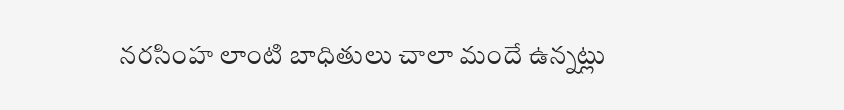నరసింహ లాంటి బాధితులు చాలా మందే ఉన్నట్లు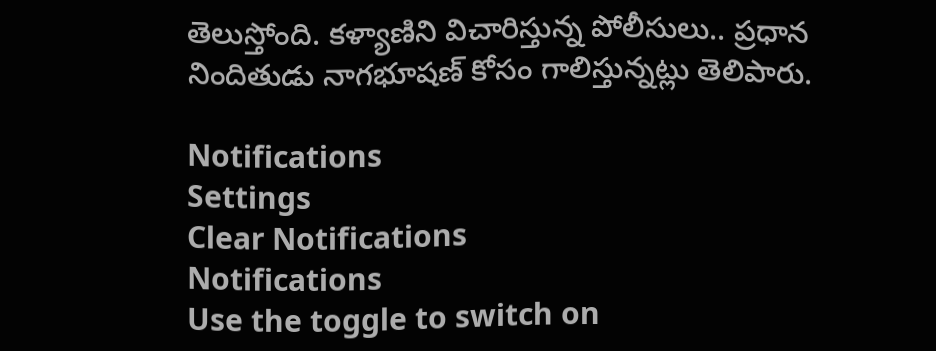తెలుస్తోంది. కళ్యాణిని విచారిస్తున్న పోలీసులు.. ప్రధాన నిందితుడు నాగభూషణ్ కోసం గాలిస్తున్నట్లు తెలిపారు.

Notifications
Settings
Clear Notifications
Notifications
Use the toggle to switch on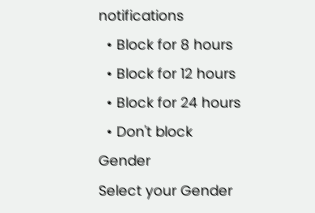notifications
  • Block for 8 hours
  • Block for 12 hours
  • Block for 24 hours
  • Don't block
Gender
Select your Gender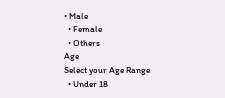• Male
  • Female
  • Others
Age
Select your Age Range
  • Under 18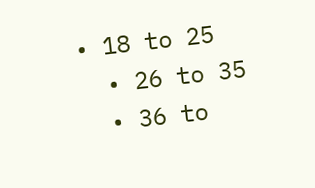• 18 to 25
  • 26 to 35
  • 36 to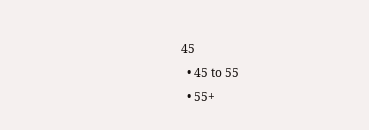45
  • 45 to 55
  • 55+